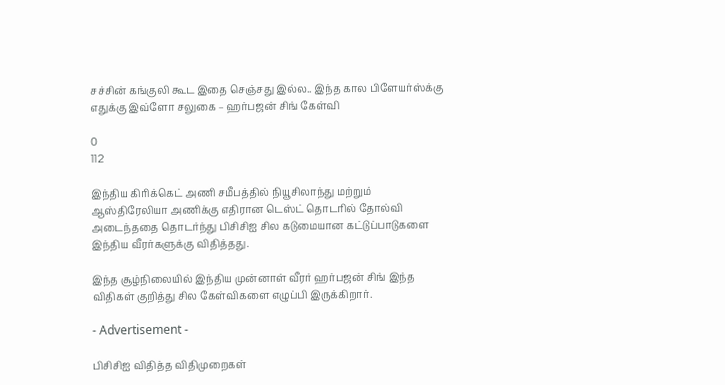சச்சின் கங்குலி கூட இதை செஞ்சது இல்ல.. இந்த கால பிளேயர்ஸ்க்கு எதுக்கு இவ்ளோ சலுகை – ஹர்பஜன் சிங் கேள்வி

0
112

இந்திய கிரிக்கெட் அணி சமீபத்தில் நியூசிலாந்து மற்றும் ஆஸ்திரேலியா அணிக்கு எதிரான டெஸ்ட் தொடரில் தோல்வி அடைந்ததை தொடர்ந்து பிசிசிஐ சில கடுமையான கட்டுப்பாடுகளை இந்திய வீரர்களுக்கு விதித்தது.

இந்த சூழ்நிலையில் இந்திய முன்னாள் வீரர் ஹர்பஜன் சிங் இந்த விதிகள் குறித்து சில கேள்விகளை எழுப்பி இருக்கிறார்.

- Advertisement -

பிசிசிஐ விதித்த விதிமுறைகள்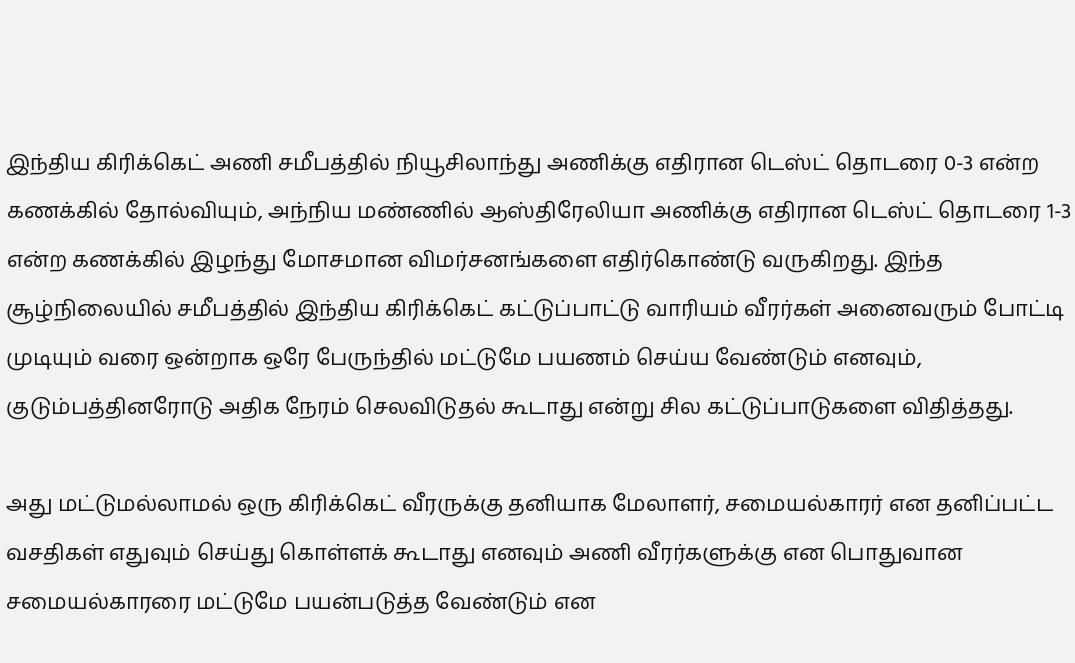இந்திய கிரிக்கெட் அணி சமீபத்தில் நியூசிலாந்து அணிக்கு எதிரான டெஸ்ட் தொடரை 0-3 என்ற கணக்கில் தோல்வியும், அந்நிய மண்ணில் ஆஸ்திரேலியா அணிக்கு எதிரான டெஸ்ட் தொடரை 1-3 என்ற கணக்கில் இழந்து மோசமான விமர்சனங்களை எதிர்கொண்டு வருகிறது. இந்த சூழ்நிலையில் சமீபத்தில் இந்திய கிரிக்கெட் கட்டுப்பாட்டு வாரியம் வீரர்கள் அனைவரும் போட்டி முடியும் வரை ஒன்றாக ஒரே பேருந்தில் மட்டுமே பயணம் செய்ய வேண்டும் எனவும், குடும்பத்தினரோடு அதிக நேரம் செலவிடுதல் கூடாது என்று சில கட்டுப்பாடுகளை விதித்தது.

அது மட்டுமல்லாமல் ஒரு கிரிக்கெட் வீரருக்கு தனியாக மேலாளர், சமையல்காரர் என தனிப்பட்ட வசதிகள் எதுவும் செய்து கொள்ளக் கூடாது எனவும் அணி வீரர்களுக்கு என பொதுவான சமையல்காரரை மட்டுமே பயன்படுத்த வேண்டும் என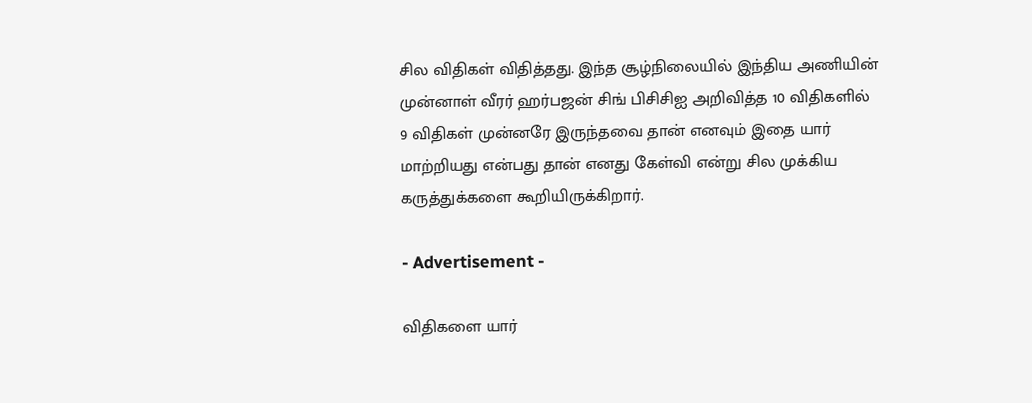சில விதிகள் விதித்தது. இந்த சூழ்நிலையில் இந்திய அணியின் முன்னாள் வீரர் ஹர்பஜன் சிங் பிசிசிஐ அறிவித்த 10 விதிகளில் 9 விதிகள் முன்னரே இருந்தவை தான் எனவும் இதை யார் மாற்றியது என்பது தான் எனது கேள்வி என்று சில முக்கிய கருத்துக்களை கூறியிருக்கிறார்.

- Advertisement -

விதிகளை யார்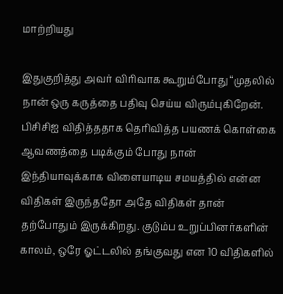மாற்றியது

இதுகுறித்து அவர் விரிவாக கூறும்போது “முதலில் நான் ஒரு கருத்தை பதிவு செய்ய விரும்புகிறேன். பிசிசிஐ விதித்ததாக தெரிவித்த பயணக் கொள்கை ஆவணத்தை படிக்கும் போது நான் இந்தியாவுக்காக விளையாடிய சமயத்தில் என்ன விதிகள் இருந்ததோ அதே விதிகள் தான் தற்போதும் இருக்கிறது. குடும்ப உறுப்பினர்களின் காலம், ஒரே ஓட்டலில் தங்குவது என 10 விதிகளில்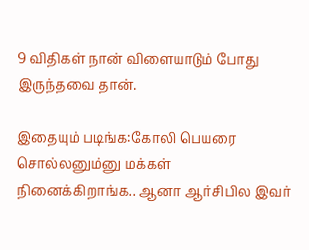9 விதிகள் நான் விளையாடும் போது இருந்தவை தான்.

இதையும் படிங்க:கோலி பெயரை சொல்லனும்னு மக்கள் நினைக்கிறாங்க.. ஆனா ஆர்சிபில இவர்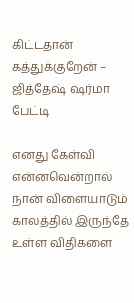கிட்டதான் கத்துக்குறேன் – ஜித்தேஷ் ஷர்மா பேட்டி

எனது கேள்வி என்னவென்றால் நான் விளையாடும் காலத்தில் இருந்தே உள்ள விதிகளை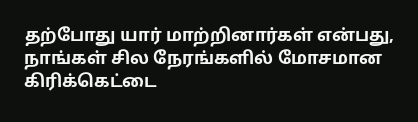தற்போது யார் மாற்றினார்கள் என்பது, நாங்கள் சில நேரங்களில் மோசமான கிரிக்கெட்டை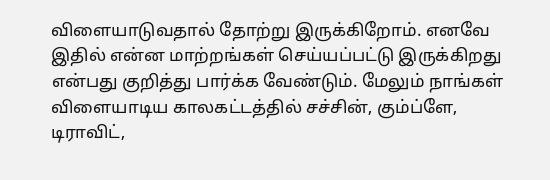விளையாடுவதால் தோற்று இருக்கிறோம். எனவே இதில் என்ன மாற்றங்கள் செய்யப்பட்டு இருக்கிறது என்பது குறித்து பார்க்க வேண்டும். மேலும் நாங்கள் விளையாடிய காலகட்டத்தில் சச்சின், கும்ப்ளே, டிராவிட்,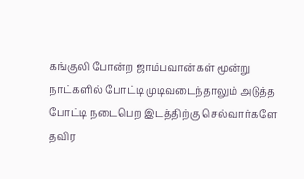கங்குலி போன்ற ஜாம்பவான்கள் மூன்று நாட்களில் போட்டி முடிவடைந்தாலும் அடுத்த போட்டி நடைபெற இடத்திற்கு செல்வார்களே தவிர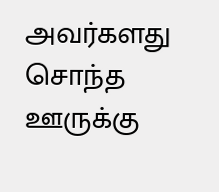அவர்களது சொந்த ஊருக்கு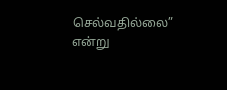செல்வதில்லை” என்று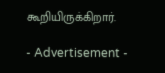கூறியிருக்கிறார்.

- Advertisement -